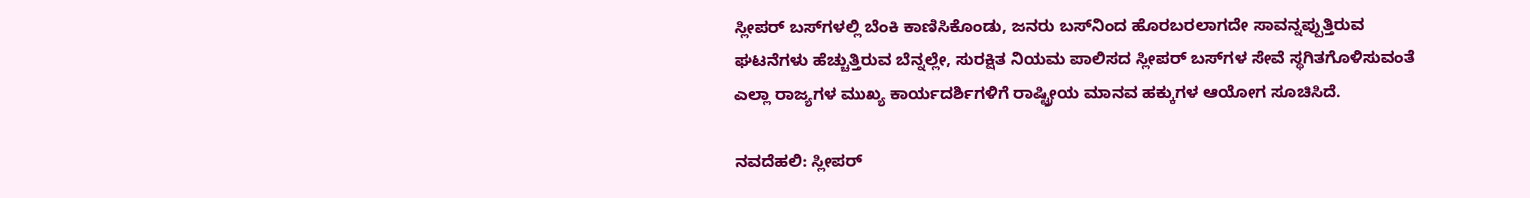ಸ್ಲೀಪರ್‌ ಬಸ್‌ಗಳಲ್ಲಿ ಬೆಂಕಿ ಕಾಣಿಸಿಕೊಂಡು, ಜನರು ಬಸ್‌ನಿಂದ ಹೊರಬರಲಾಗದೇ ಸಾವನ್ನಪ್ಪುತ್ತಿರುವ ಘಟನೆಗಳು ಹೆಚ್ಚುತ್ತಿರುವ ಬೆನ್ನಲ್ಲೇ, ಸುರಕ್ಷಿತ ನಿಯಮ ಪಾಲಿಸದ ಸ್ಲೀಪರ್‌ ಬಸ್‌ಗಳ ಸೇವೆ ಸ್ಥಗಿತಗೊಳಿಸುವಂತೆ ಎಲ್ಲಾ ರಾಜ್ಯಗಳ ಮುಖ್ಯ ಕಾರ್ಯದರ್ಶಿಗಳಿಗೆ ರಾಷ್ಟ್ರೀಯ ಮಾನವ ಹಕ್ಕುಗಳ ಆಯೋಗ ಸೂಚಿಸಿದೆ.

ನವದೆಹಲಿ: ಸ್ಲೀಪರ್‌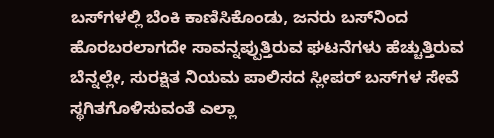ಬಸ್‌ಗಳಲ್ಲಿ ಬೆಂಕಿ ಕಾಣಿಸಿಕೊಂಡು, ಜನರು ಬಸ್‌ನಿಂದ ಹೊರಬರಲಾಗದೇ ಸಾವನ್ನಪ್ಪುತ್ತಿರುವ ಘಟನೆಗಳು ಹೆಚ್ಚುತ್ತಿರುವ ಬೆನ್ನಲ್ಲೇ, ಸುರಕ್ಷಿತ ನಿಯಮ ಪಾಲಿಸದ ಸ್ಲೀಪರ್‌ ಬಸ್‌ಗಳ ಸೇವೆ ಸ್ಥಗಿತಗೊಳಿಸುವಂತೆ ಎಲ್ಲಾ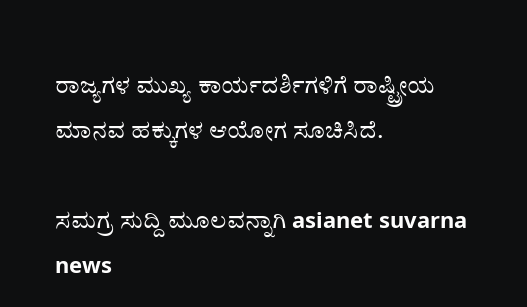ರಾಜ್ಯಗಳ ಮುಖ್ಯ ಕಾರ್ಯದರ್ಶಿಗಳಿಗೆ ರಾಷ್ಟ್ರೀಯ ಮಾನವ ಹಕ್ಕುಗಳ ಆಯೋಗ ಸೂಚಿಸಿದೆ.

ಸಮಗ್ರ ಸುದ್ದಿ ಮೂಲವನ್ನಾಗಿ asianet suvarna news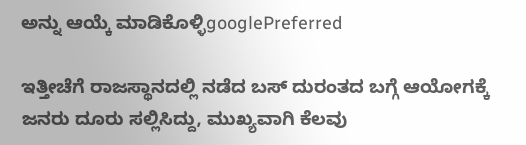ಅನ್ನು ಆಯ್ಕೆ ಮಾಡಿಕೊಳ್ಳಿgooglePreferred

ಇತ್ತೀಚೆಗೆ ರಾಜಸ್ಥಾನದಲ್ಲಿ ನಡೆದ ಬಸ್ ದುರಂತದ ಬಗ್ಗೆ ಆಯೋಗಕ್ಕೆ ಜನರು ದೂರು ಸಲ್ಲಿಸಿದ್ದು, ಮುಖ್ಯವಾಗಿ ಕೆಲವು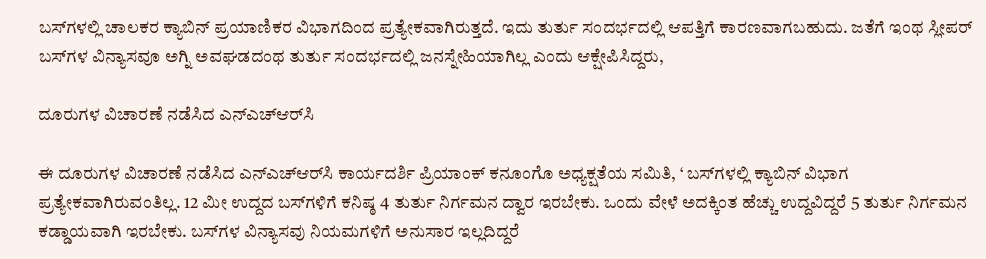ಬಸ್‌ಗಳಲ್ಲಿ ಚಾಲಕರ ಕ್ಯಾಬಿನ್‌ ಪ್ರಯಾಣಿಕರ ವಿಭಾಗದಿಂದ ಪ್ರತ್ಯೇಕವಾಗಿರುತ್ತದೆ. ಇದು ತುರ್ತು ಸಂದರ್ಭದಲ್ಲಿ ಆಪತ್ತಿಗೆ ಕಾರಣವಾಗಬಹುದು. ಜತೆಗೆ ಇಂಥ ಸ್ಲೀಪರ್‌ ಬಸ್‌ಗಳ ವಿನ್ಯಾಸವೂ ಅಗ್ನಿ ಅವಘಡದಂಥ ತುರ್ತು ಸಂದರ್ಭದಲ್ಲಿ ಜನಸ್ನೇಹಿಯಾಗಿಲ್ಲ ಎಂದು ಆಕ್ಷೇಪಿಸಿದ್ದರು,

ದೂರುಗಳ ವಿಚಾರಣೆ ನಡೆಸಿದ ಎನ್ಎಚ್‌ಆರ್‌ಸಿ

ಈ ದೂರುಗಳ ವಿಚಾರಣೆ ನಡೆಸಿದ ಎನ್ಎಚ್‌ಆರ್‌ಸಿ ಕಾರ್ಯದರ್ಶಿ ಪ್ರಿಯಾಂಕ್‌ ಕನೂಂಗೊ ಅಧ್ಯಕ್ಷತೆಯ ಸಮಿತಿ, ‘ ಬಸ್‌ಗಳಲ್ಲಿ ಕ್ಯಾಬಿನ್‌ ವಿಭಾಗ ಪ್ರತ್ಯೇಕವಾಗಿರುವಂತಿಲ್ಲ. 12 ಮೀ ಉದ್ದದ ಬಸ್‌ಗಳಿಗೆ ಕನಿಷ್ಠ 4 ತುರ್ತು ನಿರ್ಗಮನ ದ್ವಾರ ಇರಬೇಕು. ಒಂದು ವೇಳೆ ಅದಕ್ಕಿಂತ ಹೆಚ್ಚು ಉದ್ದವಿದ್ದರೆ 5 ತುರ್ತು ನಿರ್ಗಮನ ಕಡ್ಡಾಯವಾಗಿ ಇರಬೇಕು. ಬಸ್‌ಗಳ ವಿನ್ಯಾಸವು ನಿಯಮಗಳಿಗೆ ಅನುಸಾರ ಇಲ್ಲದಿದ್ದರೆ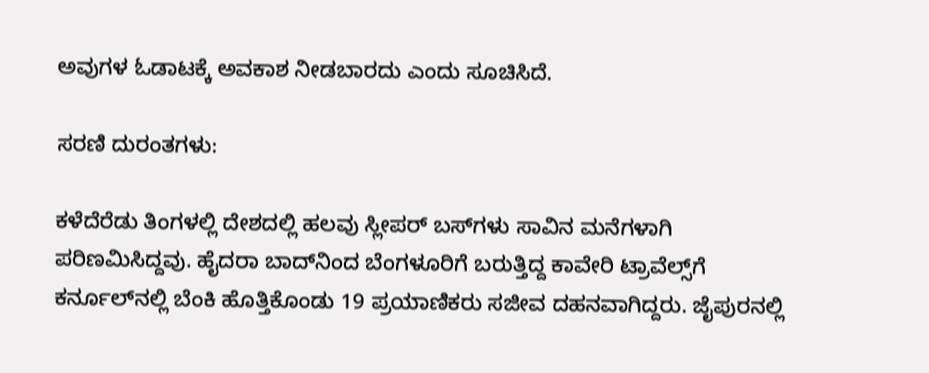ಅವುಗಳ ಓಡಾಟಕ್ಕೆ ಅವಕಾಶ ನೀಡಬಾರದು ಎಂದು ಸೂಚಿಸಿದೆ.

ಸರಣಿ ದುರಂತಗಳು:

ಕಳೆದೆರೆಡು ತಿಂಗಳಲ್ಲಿ ದೇಶದಲ್ಲಿ ಹಲವು ಸ್ಲೀಪರ್‌ ಬಸ್‌ಗಳು ಸಾವಿನ ಮನೆಗಳಾಗಿ ಪರಿಣಮಿಸಿದ್ದವು. ಹೈದರಾ ಬಾದ್‌ನಿಂದ ಬೆಂಗಳೂರಿಗೆ ಬರುತ್ತಿದ್ದ ಕಾವೇರಿ ಟ್ರಾವೆಲ್ಸ್‌ಗೆ ಕರ್ನೂಲ್‌ನಲ್ಲಿ ಬೆಂಕಿ ಹೊತ್ತಿಕೊಂಡು 19 ಪ್ರಯಾಣಿಕರು ಸಜೀವ ದಹನವಾಗಿದ್ದರು. ಜೈಪುರನಲ್ಲಿ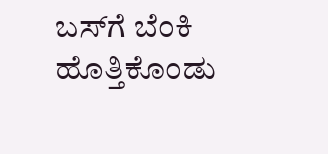ಬಸ್‌ಗೆ ಬೆಂಕಿ ಹೊತ್ತಿಕೊಂಡು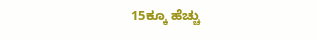15ಕ್ಕೂ ಹೆಚ್ಚು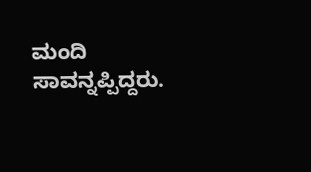ಮಂದಿ ಸಾವನ್ನಪ್ಪಿದ್ದರು.